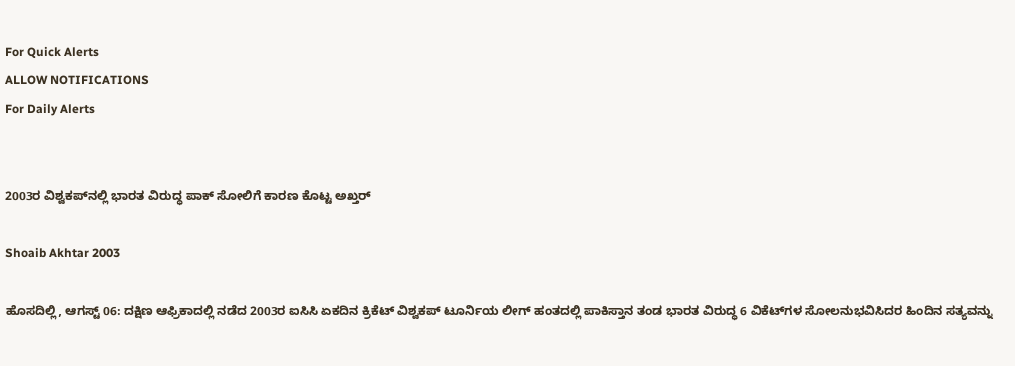For Quick Alerts
ALLOW NOTIFICATIONS
For Daily Alerts


2003ರ ವಿಶ್ವಕಪ್‌ನಲ್ಲಿ ಭಾರತ ವಿರುದ್ಧ ಪಾಕ್‌ ಸೋಲಿಗೆ ಕಾರಣ ಕೊಟ್ಟ ಅಖ್ತರ್‌

Shoaib Akhtar 2003

ಹೊಸದಿಲ್ಲಿ, ಆಗಸ್ಟ್‌ 06: ದಕ್ಷಿಣ ಆಫ್ರಿಕಾದಲ್ಲಿ ನಡೆದ 2003ರ ಐಸಿಸಿ ಏಕದಿನ ಕ್ರಿಕೆಟ್‌ ವಿಶ್ವಕಪ್‌ ಟೂರ್ನಿಯ ಲೀಗ್‌ ಹಂತದಲ್ಲಿ ಪಾಕಿಸ್ತಾನ ತಂಡ ಭಾರತ ವಿರುದ್ಧ 6 ವಿಕೆಟ್‌ಗಳ ಸೋಲನುಭವಿಸಿದರ ಹಿಂದಿನ ಸತ್ಯವನ್ನು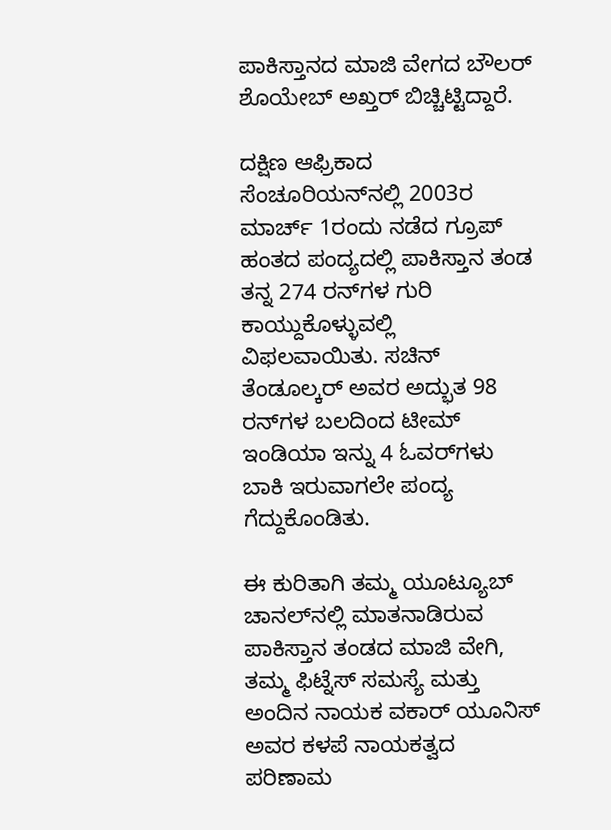ಪಾಕಿಸ್ತಾನದ ಮಾಜಿ ವೇಗದ ಬೌಲರ್‌ ಶೊಯೇಬ್‌ ಅಖ್ತರ್‌ ಬಿಚ್ಚಿಟ್ಟಿದ್ದಾರೆ.

ದಕ್ಷಿಣ ಆಫ್ರಿಕಾದ ಸೆಂಚೂರಿಯನ್‌ನಲ್ಲಿ 2003ರ ಮಾರ್ಚ್‌ 1ರಂದು ನಡೆದ ಗ್ರೂಪ್‌ ಹಂತದ ಪಂದ್ಯದಲ್ಲಿ ಪಾಕಿಸ್ತಾನ ತಂಡ ತನ್ನ 274 ರನ್‌ಗಳ ಗುರಿ ಕಾಯ್ದುಕೊಳ್ಳುವಲ್ಲಿ ವಿಫಲವಾಯಿತು. ಸಚಿನ್‌ ತೆಂಡೂಲ್ಕರ್‌ ಅವರ ಅದ್ಭುತ 98 ರನ್‌ಗಳ ಬಲದಿಂದ ಟೀಮ್‌ ಇಂಡಿಯಾ ಇನ್ನು 4 ಓವರ್‌ಗಳು ಬಾಕಿ ಇರುವಾಗಲೇ ಪಂದ್ಯ ಗೆದ್ದುಕೊಂಡಿತು.

ಈ ಕುರಿತಾಗಿ ತಮ್ಮ ಯೂಟ್ಯೂಬ್‌ ಚಾನಲ್‌ನಲ್ಲಿ ಮಾತನಾಡಿರುವ ಪಾಕಿಸ್ತಾನ ತಂಡದ ಮಾಜಿ ವೇಗಿ, ತಮ್ಮ ಫಿಟ್ನೆಸ್‌ ಸಮಸ್ಯೆ ಮತ್ತು ಅಂದಿನ ನಾಯಕ ವಕಾರ್‌ ಯೂನಿಸ್‌ ಅವರ ಕಳಪೆ ನಾಯಕತ್ವದ ಪರಿಣಾಮ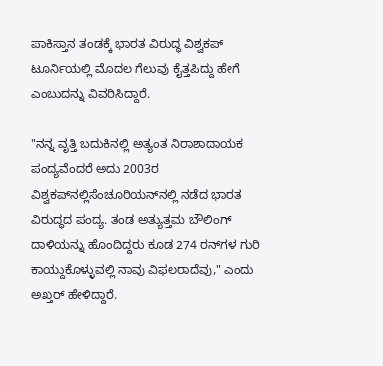ಪಾಕಿಸ್ತಾನ ತಂಡಕ್ಕೆ ಭಾರತ ವಿರುದ್ಧ ವಿಶ್ವಕಪ್‌ ಟೂರ್ನಿಯಲ್ಲಿ ಮೊದಲ ಗೆಲುವು ಕೈತ್ತಪಿದ್ದು ಹೇಗೆ ಎಂಬುದನ್ನು ವಿವರಿಸಿದ್ದಾರೆ.

"ನನ್ನ ವೃತ್ತಿ ಬದುಕಿನಲ್ಲಿ ಅತ್ಯಂತ ನಿರಾಶಾದಾಯಕ ಪಂದ್ಯವೆಂದರೆ ಅದು 2003ರ ವಿಶ್ವಕಪ್‌ನಲ್ಲಿಸೆಂಚೂರಿಯನ್‌ನಲ್ಲಿ ನಡೆದ ಭಾರತ ವಿರುದ್ಧದ ಪಂದ್ಯ. ತಂಡ ಅತ್ಯುತ್ತಮ ಬೌಲಿಂಗ್ ದಾಳಿಯನ್ನು ಹೊಂದಿದ್ದರು ಕೂಡ 274 ರನ್‌ಗಳ ಗುರಿ ಕಾಯ್ದುಕೊಳ್ಳುವಲ್ಲಿ ನಾವು ವಿಫಲರಾದೆವು," ಎಂದು ಅಖ್ತರ್‌ ಹೇಳಿದ್ದಾರೆ.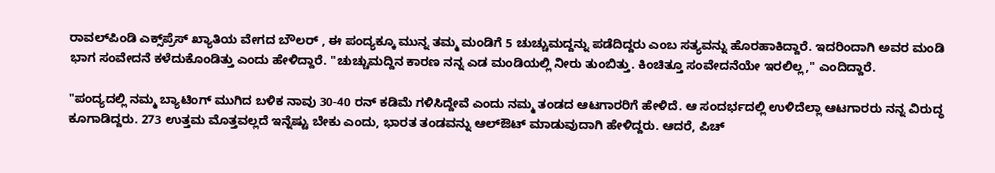ರಾವಲ್‌ಪಿಂಡಿ ಎಕ್ಸ್‌ಪ್ರೆಸ್‌ ಖ್ಯಾತಿಯ ವೇಗದ ಬೌಲರ್‌ , ಈ ಪಂದ್ಯಕ್ಕೂ ಮುನ್ನ ತಮ್ಮ ಮಂಡಿಗೆ 5 ಚುಚ್ಚುಮದ್ದನ್ನು ಪಡೆದಿದ್ದರು ಎಂಬ ಸತ್ಯವನ್ನು ಹೊರಹಾಕಿದ್ದಾರೆ. ಇದರಿಂದಾಗಿ ಅವರ ಮಂಡಿ ಭಾಗ ಸಂವೇದನೆ ಕಳೆದುಕೊಂಡಿತ್ತು ಎಂದು ಹೇಳಿದ್ದಾರೆ. "ಚುಚ್ಚುಮದ್ದಿನ ಕಾರಣ ನನ್ನ ಎಡ ಮಂಡಿಯಲ್ಲಿ ನೀರು ತುಂಬಿತ್ತು. ಕಿಂಚಿತ್ತೂ ಸಂವೇದನೆಯೇ ಇರಲಿಲ್ಲ," ಎಂದಿದ್ದಾರೆ.

"ಪಂದ್ಯದಲ್ಲಿ ನಮ್ಮ ಬ್ಯಾಟಿಂಗ್‌ ಮುಗಿದ ಬಳಿಕ ನಾವು 30-40 ರನ್‌ ಕಡಿಮೆ ಗಳಿಸಿದ್ದೇವೆ ಎಂದು ನಮ್ಮ ತಂಡದ ಆಟಗಾರರಿಗೆ ಹೇಳಿದೆ. ಆ ಸಂದರ್ಭದಲ್ಲಿ ಉಳಿದೆಲ್ಲಾ ಆಟಗಾರರು ನನ್ನ ವಿರುದ್ಧ ಕೂಗಾಡಿದ್ದರು. 273 ಉತ್ತಮ ಮೊತ್ತವಲ್ಲದೆ ಇನ್ನೆಷ್ಟು ಬೇಕು ಎಂದು, ಭಾರತ ತಂಡವನ್ನು ಆಲ್‌ಔಟ್‌ ಮಾಡುವುದಾಗಿ ಹೇಳಿದ್ದರು. ಆದರೆ, ಪಿಚ್‌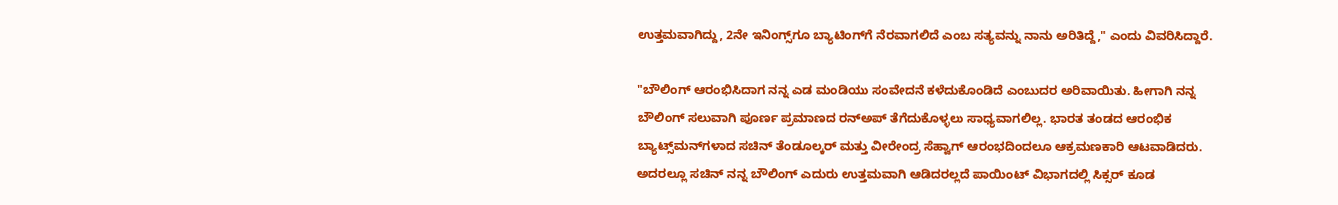ಉತ್ತಮವಾಗಿದ್ದು, 2ನೇ ಇನಿಂಗ್ಸ್‌ಗೂ ಬ್ಯಾಟಿಂಗ್‌ಗೆ ನೆರವಾಗಲಿದೆ ಎಂಬ ಸತ್ಯವನ್ನು ನಾನು ಅರಿತಿದ್ದೆ," ಎಂದು ವಿವರಿಸಿದ್ದಾರೆ.

"ಬೌಲಿಂಗ್‌ ಆರಂಭಿಸಿದಾಗ ನನ್ನ ಎಡ ಮಂಡಿಯು ಸಂವೇದನೆ ಕಳೆದುಕೊಂಡಿದೆ ಎಂಬುದರ ಅರಿವಾಯಿತು. ಹೀಗಾಗಿ ನನ್ನ ಬೌಲಿಂಗ್‌ ಸಲುವಾಗಿ ಪೂರ್ಣ ಪ್ರಮಾಣದ ರನ್‌ಅಪ್‌ ತೆಗೆದುಕೊಳ್ಳಲು ಸಾಧ್ಯವಾಗಲಿಲ್ಲ. ಭಾರತ ತಂಡದ ಆರಂಭಿಕ ಬ್ಯಾಟ್ಸ್‌ಮನ್‌ಗಳಾದ ಸಚಿನ್‌ ತೆಂಡೂಲ್ಕರ್‌ ಮತ್ತು ವೀರೇಂದ್ರ ಸೆಹ್ವಾಗ್‌ ಆರಂಭದಿಂದಲೂ ಆಕ್ರಮಣಕಾರಿ ಆಟವಾಡಿದರು. ಅದರಲ್ಲೂ ಸಚಿನ್‌ ನನ್ನ ಬೌಲಿಂಗ್‌ ಎದುರು ಉತ್ತಮವಾಗಿ ಆಡಿದರಲ್ಲದೆ ಪಾಯಿಂಟ್‌ ವಿಭಾಗದಲ್ಲಿ ಸಿಕ್ಸರ್‌ ಕೂಡ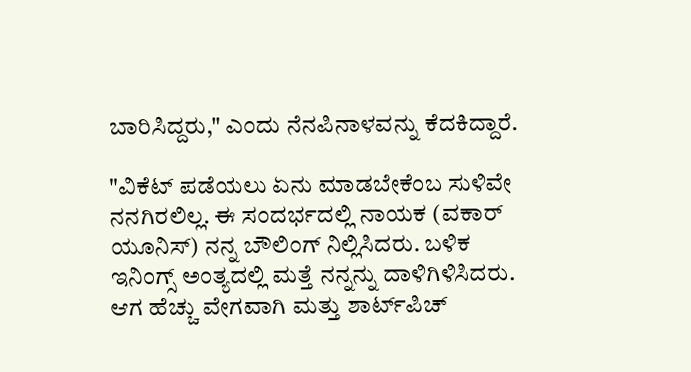ಬಾರಿಸಿದ್ದರು," ಎಂದು ನೆನಪಿನಾಳವನ್ನು ಕೆದಕಿದ್ದಾರೆ.

"ವಿಕೆಟ್‌ ಪಡೆಯಲು ಏನು ಮಾಡಬೇಕೆಂಬ ಸುಳಿವೇ ನನಗಿರಲಿಲ್ಲ. ಈ ಸಂದರ್ಭದಲ್ಲಿ ನಾಯಕ (ವಕಾರ್‌ ಯೂನಿಸ್‌) ನನ್ನ ಬೌಲಿಂಗ್‌ ನಿಲ್ಲಿಸಿದರು. ಬಳಿಕ ಇನಿಂಗ್ಸ್‌ ಅಂತ್ಯದಲ್ಲಿ ಮತ್ತೆ ನನ್ನನ್ನು ದಾಳಿಗಿಳಿಸಿದರು. ಆಗ ಹೆಚ್ಚು ವೇಗವಾಗಿ ಮತ್ತು ಶಾರ್ಟ್‌ಪಿಚ್‌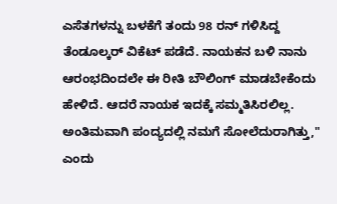ಎಸೆತಗಳನ್ನು ಬಳಕೆಗೆ ತಂದು 98 ರನ್‌ ಗಳಿಸಿದ್ದ ತೆಂಡೂಲ್ಕರ್‌ ವಿಕೆಟ್‌ ಪಡೆದೆ. ನಾಯಕನ ಬಳಿ ನಾನು ಆರಂಭದಿಂದಲೇ ಈ ರೀತಿ ಬೌಲಿಂಗ್‌ ಮಾಡಬೇಕೆಂದು ಹೇಳಿದೆ. ಆದರೆ ನಾಯಕ ಇದಕ್ಕೆ ಸಮ್ಮತಿಸಿರಲಿಲ್ಲ. ಅಂತಿಮವಾಗಿ ಪಂದ್ಯದಲ್ಲಿ ನಮಗೆ ಸೋಲೆದುರಾಗಿತ್ತು," ಎಂದು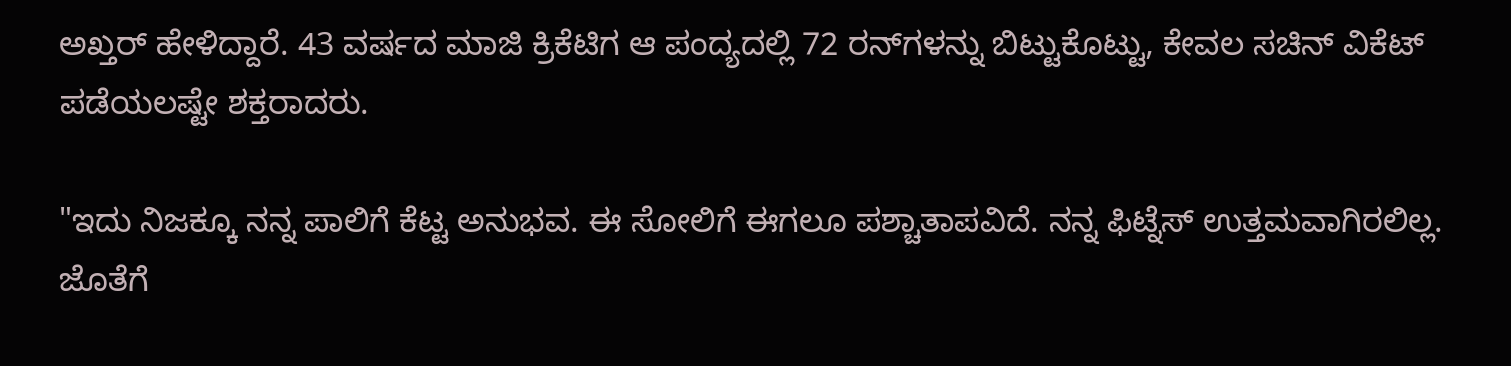ಅಖ್ತರ್‌ ಹೇಳಿದ್ದಾರೆ. 43 ವರ್ಷದ ಮಾಜಿ ಕ್ರಿಕೆಟಿಗ ಆ ಪಂದ್ಯದಲ್ಲಿ 72 ರನ್‌ಗಳನ್ನು ಬಿಟ್ಟುಕೊಟ್ಟು, ಕೇವಲ ಸಚಿನ್‌ ವಿಕೆಟ್‌ ಪಡೆಯಲಷ್ಟೇ ಶಕ್ತರಾದರು.

"ಇದು ನಿಜಕ್ಕೂ ನನ್ನ ಪಾಲಿಗೆ ಕೆಟ್ಟ ಅನುಭವ. ಈ ಸೋಲಿಗೆ ಈಗಲೂ ಪಶ್ಚಾತಾಪವಿದೆ. ನನ್ನ ಫಿಟ್ನೆಸ್‌ ಉತ್ತಮವಾಗಿರಲಿಲ್ಲ. ಜೊತೆಗೆ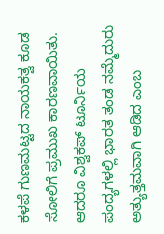ಕಳಪೆ ಗುಣಮಟ್ಟದ ನಾಯಕತ್ವ ಕೂಡ ಸೋಲಿಗೆ ಪ್ರಮುಖ ಕಾರಣವಾಯಿತು. ಆದರೂ ವಿಶ್ವಕಪ್‌ ಟೂರ್ನಿಯ ಪಂದ್ಯಗಳಲ್ಲಿ ಭಾರತ ತಂಡ ನಮ್ಮೆದುರು ಅತ್ಯುತ್ತಮವಾಗಿ ಆಡಿದ ಎಂಬ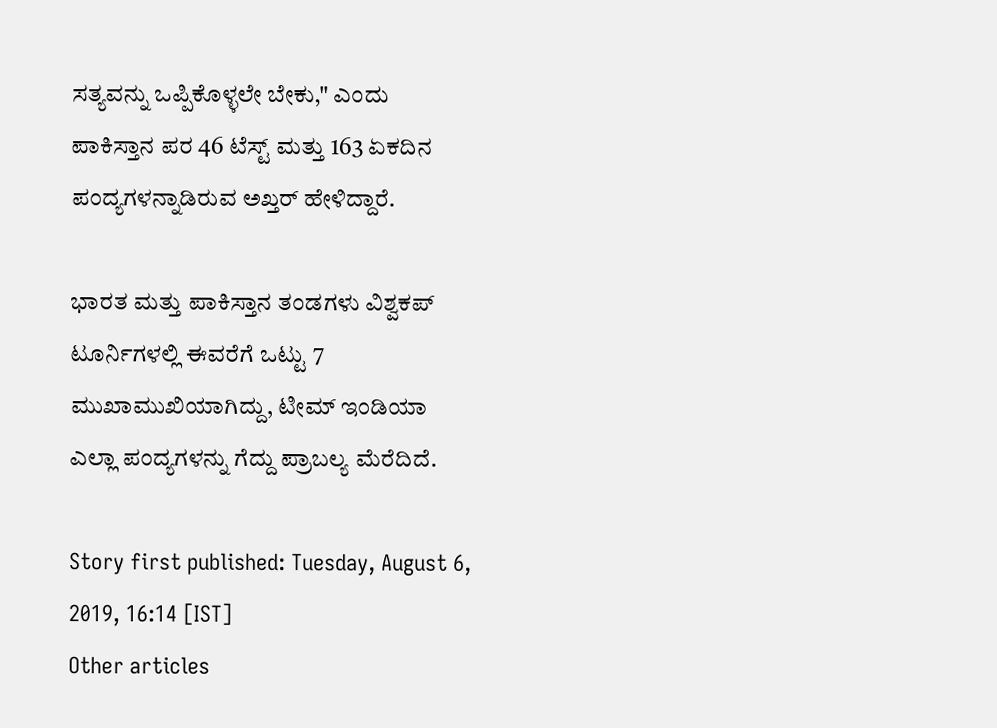ಸತ್ಯವನ್ನು ಒಪ್ಪಿಕೊಳ್ಳಲೇ ಬೇಕು," ಎಂದು ಪಾಕಿಸ್ತಾನ ಪರ 46 ಟೆಸ್ಟ್‌ ಮತ್ತು 163 ಏಕದಿನ ಪಂದ್ಯಗಳನ್ನಾಡಿರುವ ಅಖ್ತರ್‌ ಹೇಳಿದ್ದಾರೆ.

ಭಾರತ ಮತ್ತು ಪಾಕಿಸ್ತಾನ ತಂಡಗಳು ವಿಶ್ವಕಪ್‌ ಟೂರ್ನಿಗಳಲ್ಲಿ ಈವರೆಗೆ ಒಟ್ಟು 7 ಮುಖಾಮುಖಿಯಾಗಿದ್ದು, ಟೀಮ್‌ ಇಂಡಿಯಾ ಎಲ್ಲಾ ಪಂದ್ಯಗಳನ್ನು ಗೆದ್ದು ಪ್ರಾಬಲ್ಯ ಮೆರೆದಿದೆ.

Story first published: Tuesday, August 6, 2019, 16:14 [IST]
Other articles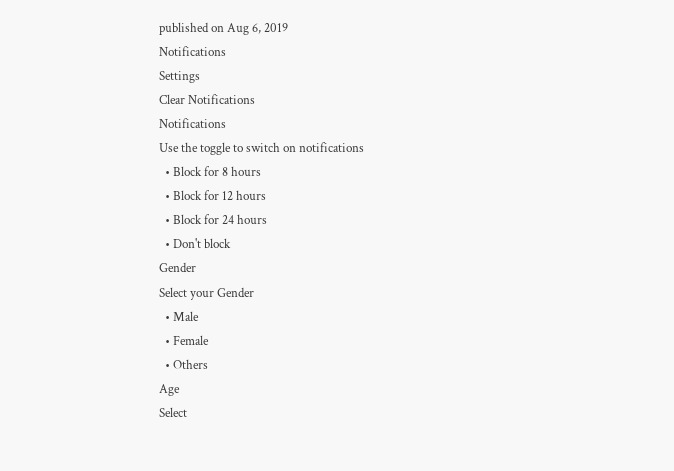published on Aug 6, 2019
Notifications
Settings
Clear Notifications
Notifications
Use the toggle to switch on notifications
  • Block for 8 hours
  • Block for 12 hours
  • Block for 24 hours
  • Don't block
Gender
Select your Gender
  • Male
  • Female
  • Others
Age
Select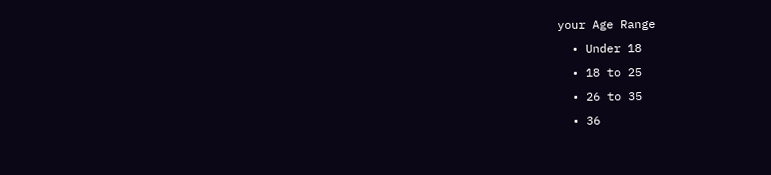your Age Range
  • Under 18
  • 18 to 25
  • 26 to 35
  • 36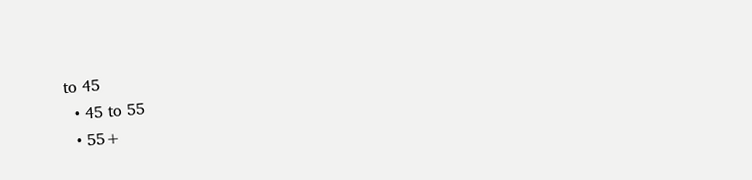to 45
  • 45 to 55
  • 55+